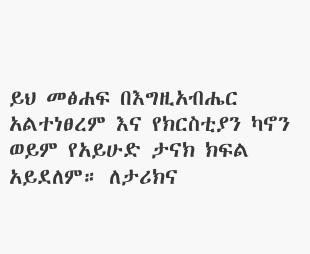ይህ መፅሐፍ በእግዚአብሔር አልተነፀረም እና የክርስቲያን ካኖን ወይም የአይሁድ ታናክ ክፍል አይደለም። ለታሪክና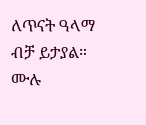ለጥናት ዓላማ ብቻ ይታያል። ሙሉ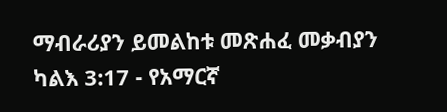ማብራሪያን ይመልከቱ መጽሐፈ መቃብያን ካልእ 3:17 - የአማርኛ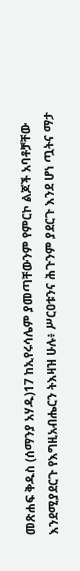መጽሐፍ ቅዱስ (ሰማንያ አሃዱ)17 ከኢየሩሳሌም ያመጣቸውንም የምርኮ ልጆች አባቶቻቸው እንደሚያደርጉ የእግዚአብሔርን ትእዛዝ ሁሉ፥ ሥርዐቱንና ሕጉንም ያደርጉ እንደ ሆነ ጧትና ማታ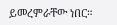ይመረምራቸው ነበር።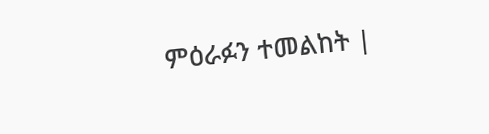ምዕራፉን ተመልከት |